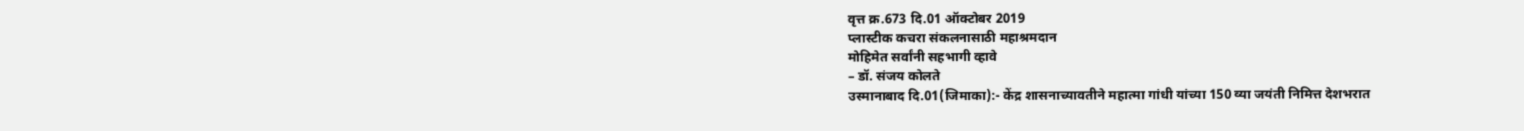वृत्त क्र.673 दि.01 ऑक्टोबर 2019
प्लास्टीक कचरा संकलनासाठी महाश्रमदान
मोहिमेत सर्वांनी सहभागी व्हावे
– डॉ. संजय कोलते
उस्मानाबाद दि.01(जिमाका):- केंद्र शासनाच्यावतीने महात्मा गांधी यांच्या 150 व्या जयंती निमित्त देशभरात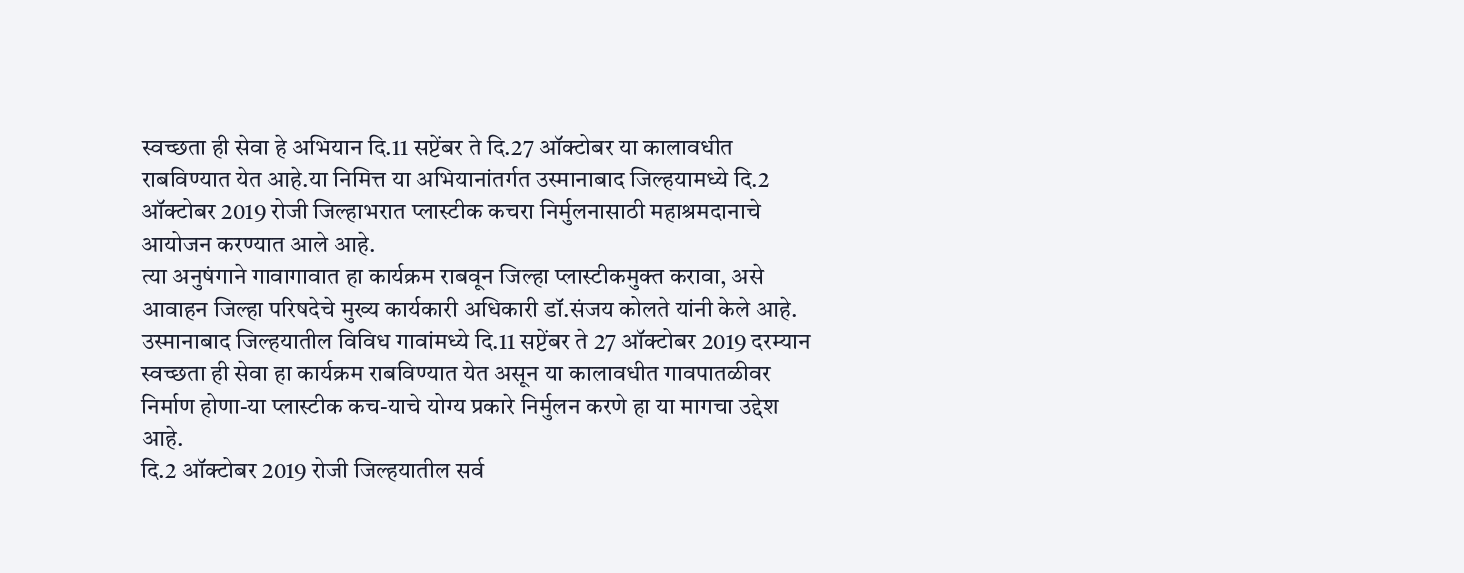स्वच्छता ही सेवा हे अभियान दि.11 सप्टेंबर ते दि.27 ऑक्टोबर या कालावधीत राबविण्यात येत आहे.या निमित्त या अभियानांतर्गत उस्मानाबाद जिल्हयामध्ये दि.2 ऑक्टोबर 2019 रोजी जिल्हाभरात प्लास्टीक कचरा निर्मुलनासाठी महाश्रमदानाचे आयोजन करण्यात आले आहे.
त्या अनुषंगाने गावागावात हा कार्यक्रम राबवून जिल्हा प्लास्टीकमुक्त करावा, असे आवाहन जिल्हा परिषदेचे मुख्य कार्यकारी अधिकारी डॉ.संजय कोलते यांनी केले आहे.
उस्मानाबाद जिल्हयातील विविध गावांमध्ये दि.11 सप्टेंबर ते 27 ऑक्टोबर 2019 दरम्यान स्वच्छता ही सेवा हा कार्यक्रम राबविण्यात येत असून या कालावधीत गावपातळीवर निर्माण होणा-या प्लास्टीक कच-याचे योग्य प्रकारे निर्मुलन करणे हा या मागचा उद्देश आहे.
दि.2 ऑक्टोबर 2019 रोजी जिल्हयातील सर्व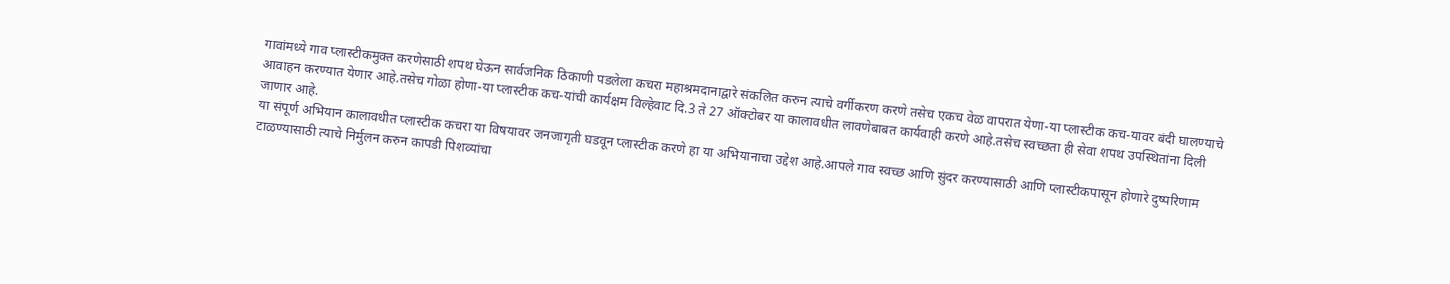गावांमध्ये गाव प्लास्टीकमुक्त करणेसाठी शपथ घेऊन सार्वजनिक ठिकाणी पडलेला कचरा महाश्रमदानाद्वारे संकलित करुन त्याचे वर्गीकरण करणे तसेच एकच वेळ वापरात येणा-या प्लास्टीक कच-यावर बंदी घालण्याचे आवाहन करण्यात येणार आहे.तसेच गोळा होणा-या प्लास्टीक कच-यांची कार्यक्षम विल्हेवाट दि.3 ते 27 ऑक्टोबर या कालावधीत लावणेबाबत कार्यवाही करणे आहे.तसेच स्वच्छता ही सेवा शपथ उपस्थितांना दिली जाणार आहे.
या संपूर्ण अभियान कालावधीत प्लास्टीक कचरा या विषयावर जनजागृती घडवून प्लास्टीक करणे हा या अभियानाचा उद्देश आहे.आपले गाव स्वच्छ आणि सुंदर करण्यासाठी आणि प्लास्टीकपासून होणारे दुष्परिणाम टाळण्यासाठी त्याचे निर्मुलन करुन कापडी पिशव्यांचा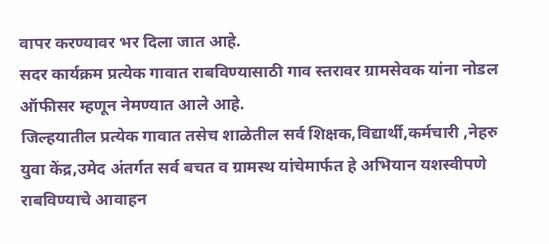वापर करण्यावर भर दिला जात आहे.
सदर कार्यक्रम प्रत्येक गावात राबविण्यासाठी गाव स्तरावर ग्रामसेवक यांना नोडल ऑफीसर म्हणून नेमण्यात आले आहे.
जिल्हयातील प्रत्येक गावात तसेच शाळेतील सर्व शिक्षक,विद्यार्थी,कर्मचारी ,नेहरु युवा केंद्र,उमेद अंतर्गत सर्व बचत व ग्रामस्थ यांचेमार्फत हे अभियान यशस्वीपणे राबविण्याचे आवाहन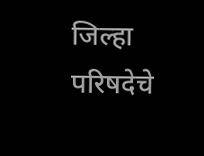जिल्हा परिषदेचे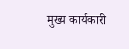मुख्य कार्यकारी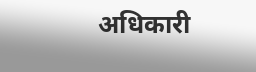अधिकारी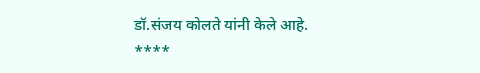डॉ.संजय कोलते यांनी केले आहे.
****